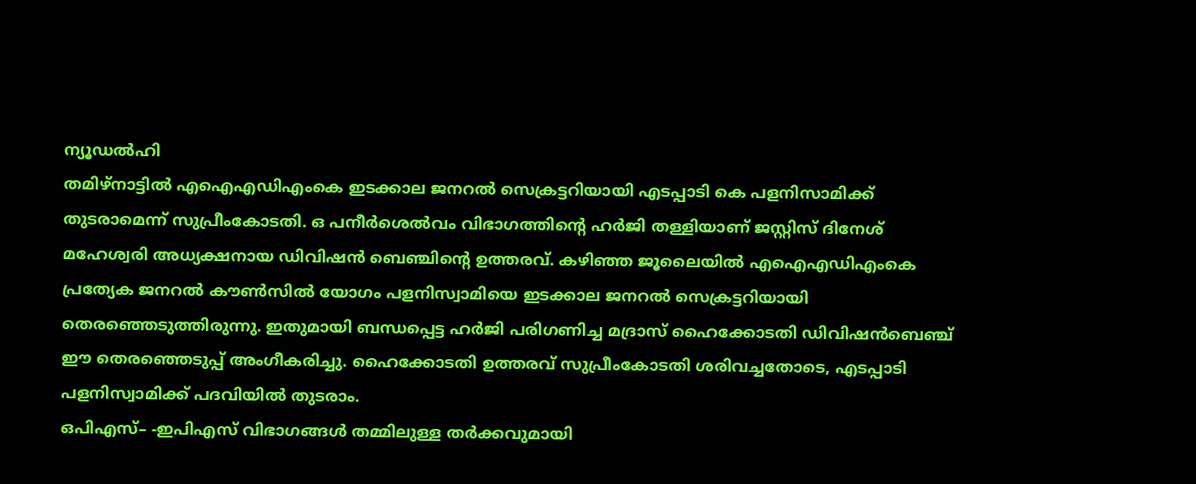ന്യൂഡൽഹി
തമിഴ്നാട്ടിൽ എഐഎഡിഎംകെ ഇടക്കാല ജനറൽ സെക്രട്ടറിയായി എടപ്പാടി കെ പളനിസാമിക്ക് തുടരാമെന്ന് സുപ്രീംകോടതി. ഒ പനീർശെൽവം വിഭാഗത്തിന്റെ ഹർജി തള്ളിയാണ് ജസ്റ്റിസ് ദിനേശ് മഹേശ്വരി അധ്യക്ഷനായ ഡിവിഷൻ ബെഞ്ചിന്റെ ഉത്തരവ്. കഴിഞ്ഞ ജൂലൈയിൽ എഐഎഡിഎംകെ പ്രത്യേക ജനറൽ കൗൺസിൽ യോഗം പളനിസ്വാമിയെ ഇടക്കാല ജനറൽ സെക്രട്ടറിയായി തെരഞ്ഞെടുത്തിരുന്നു. ഇതുമായി ബന്ധപ്പെട്ട ഹർജി പരിഗണിച്ച മദ്രാസ് ഹൈക്കോടതി ഡിവിഷൻബെഞ്ച് ഈ തെരഞ്ഞെടുപ്പ് അംഗീകരിച്ചു. ഹൈക്കോടതി ഉത്തരവ് സുപ്രീംകോടതി ശരിവച്ചതോടെ, എടപ്പാടി പളനിസ്വാമിക്ക് പദവിയിൽ തുടരാം.
ഒപിഎസ്– -ഇപിഎസ് വിഭാഗങ്ങൾ തമ്മിലുള്ള തർക്കവുമായി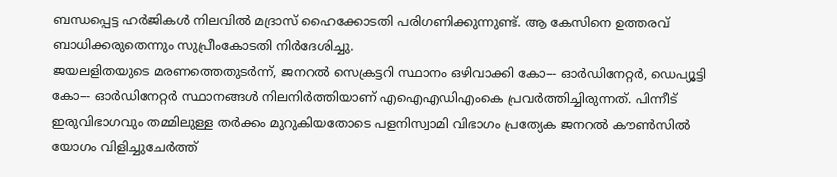ബന്ധപ്പെട്ട ഹർജികൾ നിലവിൽ മദ്രാസ് ഹൈക്കോടതി പരിഗണിക്കുന്നുണ്ട്. ആ കേസിനെ ഉത്തരവ് ബാധിക്കരുതെന്നും സുപ്രീംകോടതി നിർദേശിച്ചു.
ജയലളിതയുടെ മരണത്തെതുടർന്ന്, ജനറൽ സെക്രട്ടറി സ്ഥാനം ഒഴിവാക്കി കോ–- ഓർഡിനേറ്റർ, ഡെപ്യൂട്ടി കോ–- ഓർഡിനേറ്റർ സ്ഥാനങ്ങൾ നിലനിർത്തിയാണ് എഐഎഡിഎംകെ പ്രവർത്തിച്ചിരുന്നത്. പിന്നീട് ഇരുവിഭാഗവും തമ്മിലുള്ള തർക്കം മുറുകിയതോടെ പളനിസ്വാമി വിഭാഗം പ്രത്യേക ജനറൽ കൗൺസിൽ യോഗം വിളിച്ചുചേർത്ത്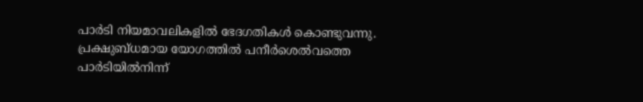പാർടി നിയമാവലികളിൽ ഭേദഗതികൾ കൊണ്ടുവന്നു. പ്രക്ഷുബ്ധമായ യോഗത്തിൽ പനീർശെൽവത്തെ പാർടിയിൽനിന്ന്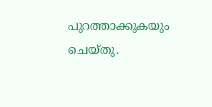പുറത്താക്കുകയും ചെയ്തു.